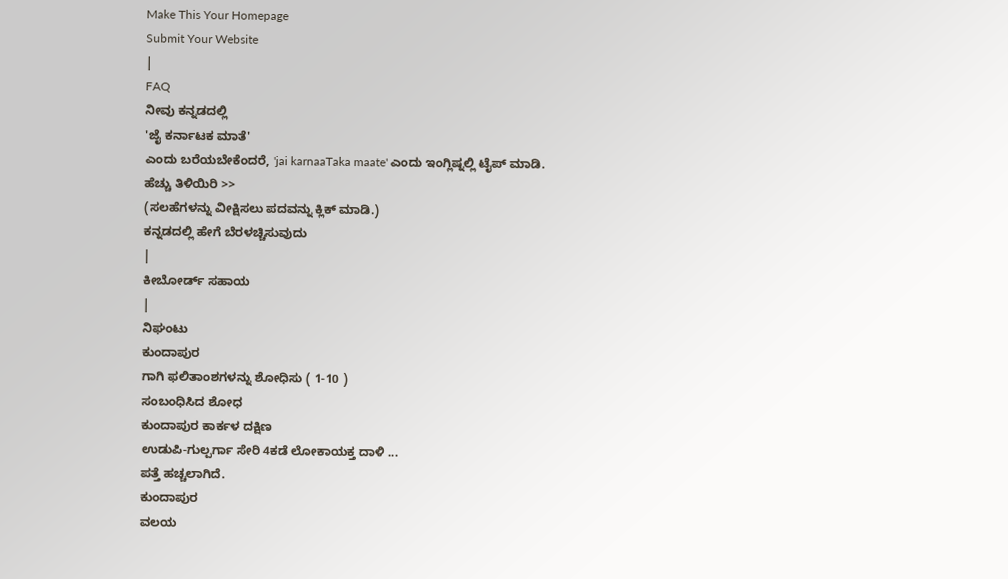Make This Your Homepage
Submit Your Website
|
FAQ
ನೀವು ಕನ್ನಡದಲ್ಲಿ
'ಜೈ ಕರ್ನಾಟಕ ಮಾತೆ'
ಎಂದು ಬರೆಯಬೇಕೆಂದರೆ, 'jai karnaaTaka maate' ಎಂದು ಇಂಗ್ಲಿಷ್ನಲ್ಲಿ ಟೈಪ್ ಮಾಡಿ.
ಹೆಚ್ಚು ತಿಳಿಯಿರಿ >>
(ಸಲಹೆಗಳನ್ನು ವೀಕ್ಷಿಸಲು ಪದವನ್ನು ಕ್ಲಿಕ್ ಮಾಡಿ.)
ಕನ್ನಡದಲ್ಲಿ ಹೇಗೆ ಬೆರಳಚ್ಚಿಸುವುದು
|
ಕೀಬೋರ್ಡ್ ಸಹಾಯ
|
ನಿಘಂಟು
ಕುಂದಾಪುರ
ಗಾಗಿ ಫಲಿತಾಂಶಗಳನ್ನು ಶೋಧಿಸು ( 1-10 )
ಸಂಬಂಧಿಸಿದ ಶೋಧ
ಕುಂದಾಪುರ ಕಾರ್ಕಳ ದಕ್ಷಿಣ
ಉಡುಪಿ-ಗುಲ್ಪರ್ಗಾ ಸೇರಿ 4ಕಡೆ ಲೋಕಾಯಕ್ತ ದಾಳಿ ...
ಪತ್ತೆ ಹಚ್ಚಲಾಗಿದೆ.
ಕುಂದಾಪುರ
ವಲಯ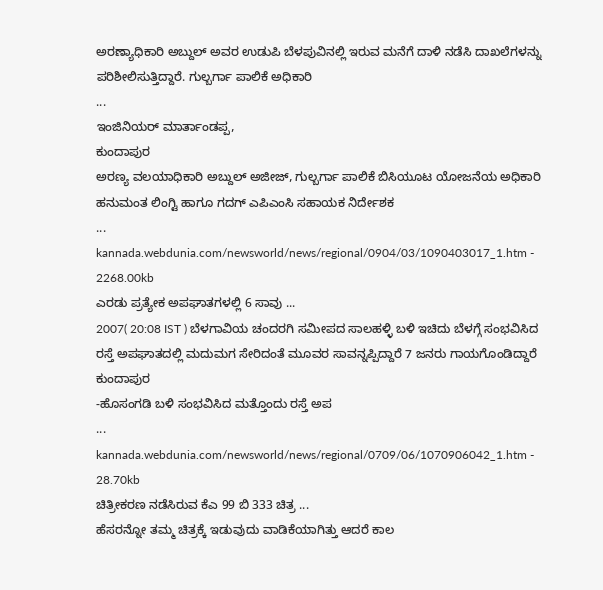ಅರಣ್ಯಾಧಿಕಾರಿ ಅಬ್ದುಲ್ ಅವರ ಉಡುಪಿ ಬೆಳಪುವಿನಲ್ಲಿ ಇರುವ ಮನೆಗೆ ದಾಳಿ ನಡೆಸಿ ದಾಖಲೆಗಳನ್ನು ಪರಿಶೀಲಿಸುತ್ತಿದ್ದಾರೆ. ಗುಲ್ಬರ್ಗಾ ಪಾಲಿಕೆ ಅಧಿಕಾರಿ
...
ಇಂಜಿನಿಯರ್ ಮಾರ್ತಾಂಡಪ್ಪ,
ಕುಂದಾಪುರ
ಅರಣ್ಯ ವಲಯಾಧಿಕಾರಿ ಅಬ್ದುಲ್ ಅಜೀಜ್, ಗುಲ್ಬರ್ಗಾ ಪಾಲಿಕೆ ಬಿಸಿಯೂಟ ಯೋಜನೆಯ ಅಧಿಕಾರಿ ಹನುಮಂತ ಲಿಂಗ್ಟಿ ಹಾಗೂ ಗದಗ್ ಎಪಿಎಂಸಿ ಸಹಾಯಕ ನಿರ್ದೇಶಕ
...
kannada.webdunia.com/newsworld/news/regional/0904/03/1090403017_1.htm - 2268.00kb
ಎರಡು ಪ್ರತ್ಯೇಕ ಅಪಘಾತಗಳಲ್ಲಿ 6 ಸಾವು ...
2007( 20:08 IST ) ಬೆಳಗಾವಿಯ ಚಂದರಗಿ ಸಮೀಪದ ಸಾಲಹಳ್ಳಿ ಬಳಿ ಇಚಿದು ಬೆಳಗ್ಗೆ ಸಂಭವಿಸಿದ ರಸ್ತೆ ಅಪಘಾತದಲ್ಲಿ ಮದುಮಗ ಸೇರಿದಂತೆ ಮೂವರ ಸಾವನ್ನಪ್ಪಿದ್ದಾರೆ 7 ಜನರು ಗಾಯಗೊಂಡಿದ್ದಾರೆ
ಕುಂದಾಪುರ
-ಹೊಸಂಗಡಿ ಬಳಿ ಸಂಭವಿಸಿದ ಮತ್ತೊಂದು ರಸ್ತೆ ಅಪ
...
kannada.webdunia.com/newsworld/news/regional/0709/06/1070906042_1.htm - 28.70kb
ಚಿತ್ರೀಕರಣ ನಡೆಸಿರುವ ಕೆಎ 99 ಬಿ 333 ಚಿತ್ರ ...
ಹೆಸರನ್ನೋ ತಮ್ಮ ಚಿತ್ರಕ್ಕೆ ಇಡುವುದು ವಾಡಿಕೆಯಾಗಿತ್ತು ಆದರೆ ಕಾಲ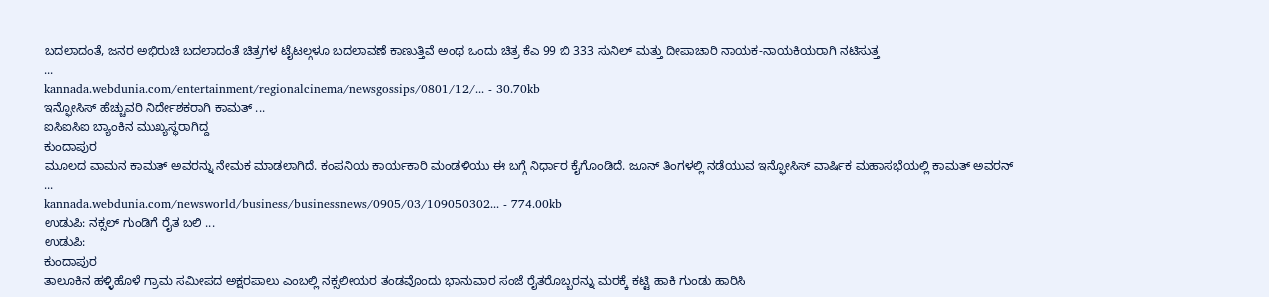ಬದಲಾದಂತೆ, ಜನರ ಅಭಿರುಚಿ ಬದಲಾದಂತೆ ಚಿತ್ರಗಳ ಟೈಟಲ್ಗಳೂ ಬದಲಾವಣೆ ಕಾಣುತ್ತಿವೆ ಅಂಥ ಒಂದು ಚಿತ್ರ ಕೆಎ 99 ಬಿ 333 ಸುನಿಲ್ ಮತ್ತು ದೀಪಾಚಾರಿ ನಾಯಕ-ನಾಯಕಿಯರಾಗಿ ನಟಿಸುತ್ತ
...
kannada.webdunia.com/entertainment/regionalcinema/newsgossips/0801/12/... - 30.70kb
ಇನ್ಫೋಸಿಸ್ ಹೆಚ್ಚುವರಿ ನಿರ್ದೇಶಕರಾಗಿ ಕಾಮತ್ ...
ಐಸಿಐಸಿಐ ಬ್ಯಾಂಕಿನ ಮುಖ್ಯಸ್ಥರಾಗಿದ್ದ
ಕುಂದಾಪುರ
ಮೂಲದ ವಾಮನ ಕಾಮತ್ ಅವರನ್ನು ನೇಮಕ ಮಾಡಲಾಗಿದೆ. ಕಂಪನಿಯ ಕಾರ್ಯಕಾರಿ ಮಂಡಳಿಯು ಈ ಬಗ್ಗೆ ನಿರ್ಧಾರ ಕೈಗೊಂಡಿದೆ. ಜೂನ್ ತಿಂಗಳಲ್ಲಿ ನಡೆಯುವ ಇನ್ಫೋಸಿಸ್ ವಾರ್ಷಿಕ ಮಹಾಸಭೆಯಲ್ಲಿ ಕಾಮತ್ ಅವರನ್
...
kannada.webdunia.com/newsworld/business/businessnews/0905/03/109050302... - 774.00kb
ಉಡುಪಿ: ನಕ್ಸಲ್ ಗುಂಡಿಗೆ ರೈತ ಬಲಿ ...
ಉಡುಪಿ:
ಕುಂದಾಪುರ
ತಾಲೂಕಿನ ಹಳ್ಳಿಹೊಳೆ ಗ್ರಾಮ ಸಮೀಪದ ಅಕ್ಷರಪಾಲು ಎಂಬಲ್ಲಿ ನಕ್ಸಲೀಯರ ತಂಡವೊಂದು ಭಾನುವಾರ ಸಂಜೆ ರೈತರೊಬ್ಬರನ್ನು ಮರಕ್ಕೆ ಕಟ್ಟಿ ಹಾಕಿ ಗುಂಡು ಹಾರಿಸಿ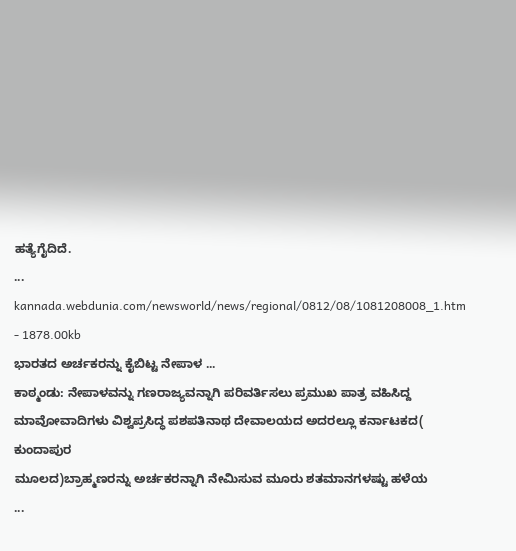ಹತ್ಯೆಗೈದಿದೆ.
...
kannada.webdunia.com/newsworld/news/regional/0812/08/1081208008_1.htm - 1878.00kb
ಭಾರತದ ಅರ್ಚಕರನ್ನು ಕೈಬಿಟ್ಟ ನೇಪಾಳ ...
ಕಾಠ್ಮಂಡು: ನೇಪಾಳವನ್ನು ಗಣರಾಜ್ಯವನ್ನಾಗಿ ಪರಿವರ್ತಿಸಲು ಪ್ರಮುಖ ಪಾತ್ರ ವಹಿಸಿದ್ದ ಮಾವೋವಾದಿಗಳು ವಿಶ್ವಪ್ರಸಿದ್ಧ ಪಶಪತಿನಾಥ ದೇವಾಲಯದ ಅದರಲ್ಲೂ ಕರ್ನಾಟಕದ(
ಕುಂದಾಪುರ
ಮೂಲದ)ಬ್ರಾಹ್ಮಣರನ್ನು ಅರ್ಚಕರನ್ನಾಗಿ ನೇಮಿಸುವ ಮೂರು ಶತಮಾನಗಳಷ್ಟು ಹಳೆಯ
...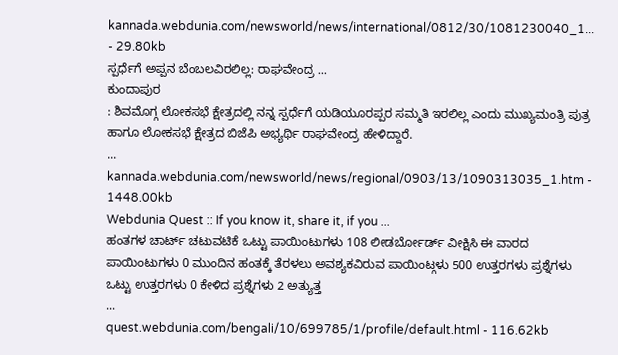kannada.webdunia.com/newsworld/news/international/0812/30/1081230040_1... - 29.80kb
ಸ್ಪರ್ಧೆಗೆ ಅಪ್ಪನ ಬೆಂಬಲವಿರಲಿಲ್ಲ: ರಾಘವೇಂದ್ರ ...
ಕುಂದಾಪುರ
: ಶಿವಮೊಗ್ಗ ಲೋಕಸಭೆ ಕ್ಷೇತ್ರದಲ್ಲಿ ನನ್ನ ಸ್ಪರ್ಧೆಗೆ ಯಡಿಯೂರಪ್ಪರ ಸಮ್ಮತಿ ಇರಲಿಲ್ಲ ಎಂದು ಮುಖ್ಯಮಂತ್ರಿ ಪುತ್ರ ಹಾಗೂ ಲೋಕಸಭೆ ಕ್ಷೇತ್ರದ ಬಿಜೆಪಿ ಅಭ್ಯರ್ಥಿ ರಾಘವೇಂದ್ರ ಹೇಳಿದ್ದಾರೆ.
...
kannada.webdunia.com/newsworld/news/regional/0903/13/1090313035_1.htm - 1448.00kb
Webdunia Quest :: If you know it, share it, if you ...
ಹಂತಗಳ ಚಾರ್ಟ್ ಚಟುವಟಿಕೆ ಒಟ್ಟು ಪಾಯಿಂಟುಗಳು 108 ಲೀಡರ್ಬೋರ್ಡ್ ವೀಕ್ಷಿಸಿ ಈ ವಾರದ ಪಾಯಿಂಟುಗಳು 0 ಮುಂದಿನ ಹಂತಕ್ಕೆ ತೆರಳಲು ಅವಶ್ಯಕವಿರುವ ಪಾಯಿಂಟ್ಗಳು 500 ಉತ್ತರಗಳು ಪ್ರಶ್ನೆಗಳು ಒಟ್ಟು ಉತ್ತರಗಳು 0 ಕೇಳಿದ ಪ್ರಶ್ನೆಗಳು 2 ಅತ್ಯುತ್ತ
...
quest.webdunia.com/bengali/10/699785/1/profile/default.html - 116.62kb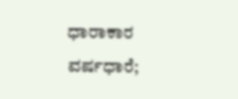ಧಾರಾಕಾರ ವರ್ಷಧಾರೆ;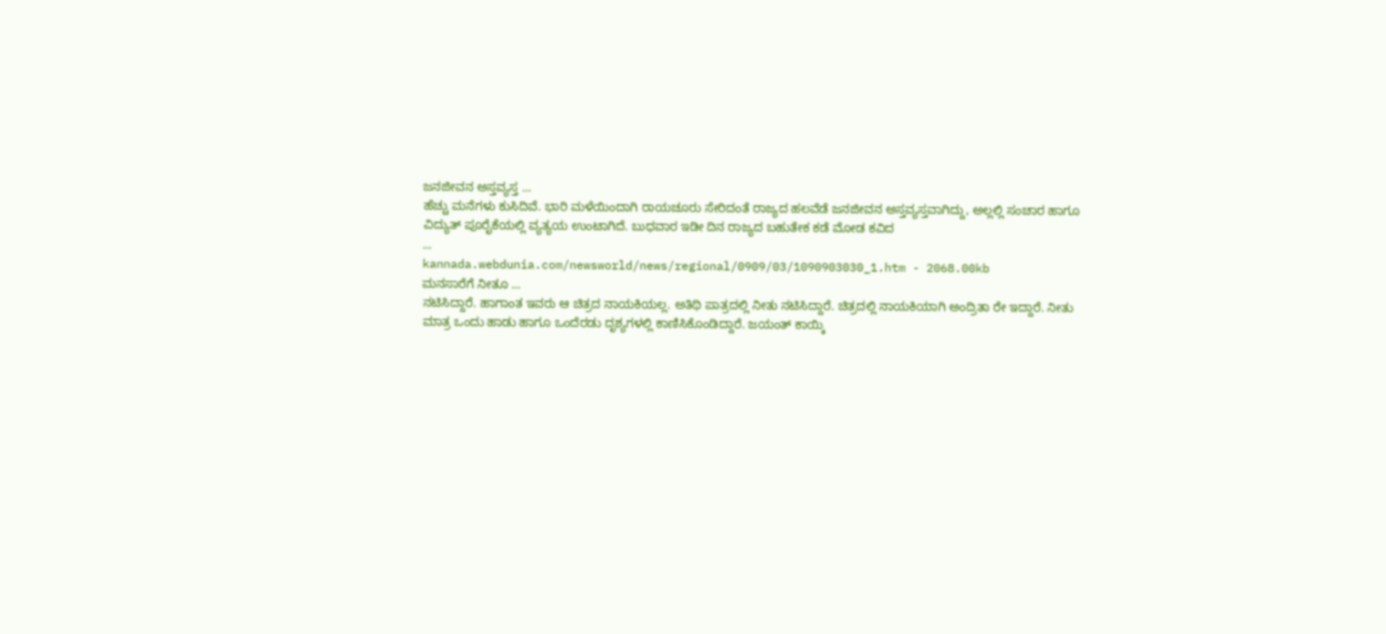ಜನಜೀವನ ಅಸ್ತವ್ಯಸ್ತ ...
ಹೆಚ್ಚು ಮನೆಗಳು ಕುಸಿದಿವೆ. ಭಾರಿ ಮಳೆಯಿಂದಾಗಿ ರಾಯಚೂರು ಸೇರಿದಂತೆ ರಾಜ್ಯದ ಹಲವೆಡೆ ಜನಜೀವನ ಅಸ್ತವ್ಯಸ್ತವಾಗಿದ್ದು, ಅಲ್ಲಲ್ಲಿ ಸಂಚಾರ ಹಾಗೂ ವಿದ್ಯುತ್ ಪೂರೈಕೆಯಲ್ಲಿ ವ್ಯತ್ಯಯ ಉಂಟಾಗಿದೆ. ಬುಧವಾರ ಇಡೀ ದಿನ ರಾಜ್ಯದ ಬಹುತೇಕ ಕಡೆ ಮೋಡ ಕವಿದ
...
kannada.webdunia.com/newsworld/news/regional/0909/03/1090903030_1.htm - 2068.00kb
ಮನಸಾರೆಗೆ ನೀತೂ ...
ನಟಿಸಿದ್ದಾರೆ. ಹಾಗಾಂತ ಇವರು ಆ ಚಿತ್ರದ ನಾಯಕಿಯಲ್ಲ. ಅತಿಥಿ ಪಾತ್ರದಲ್ಲಿ ನೀತು ನಟಿಸಿದ್ದಾರೆ. ಚಿತ್ರದಲ್ಲಿ ನಾಯಕಿಯಾಗಿ ಅಂದ್ರಿತಾ ರೇ ಇದ್ದಾರೆ. ನೀತು ಮಾತ್ರ ಒಂದು ಹಾಡು ಹಾಗೂ ಒಂದೆರಡು ದೃಶ್ಯಗಳಲ್ಲಿ ಕಾಣಿಸಿಕೊಂಡಿದ್ದಾರೆ. ಜಯಂತ್ ಕಾಯ್ಕಿ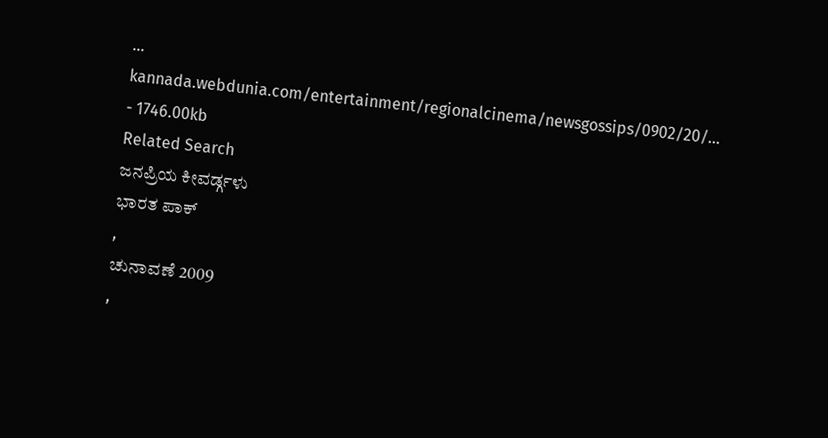...
kannada.webdunia.com/entertainment/regionalcinema/newsgossips/0902/20/... - 1746.00kb
Related Search
ಜನಪ್ರಿಯ ಕೀವರ್ಡ್ಗಳು
ಭಾರತ ಪಾಕ್
,
ಚುನಾವಣೆ 2009
,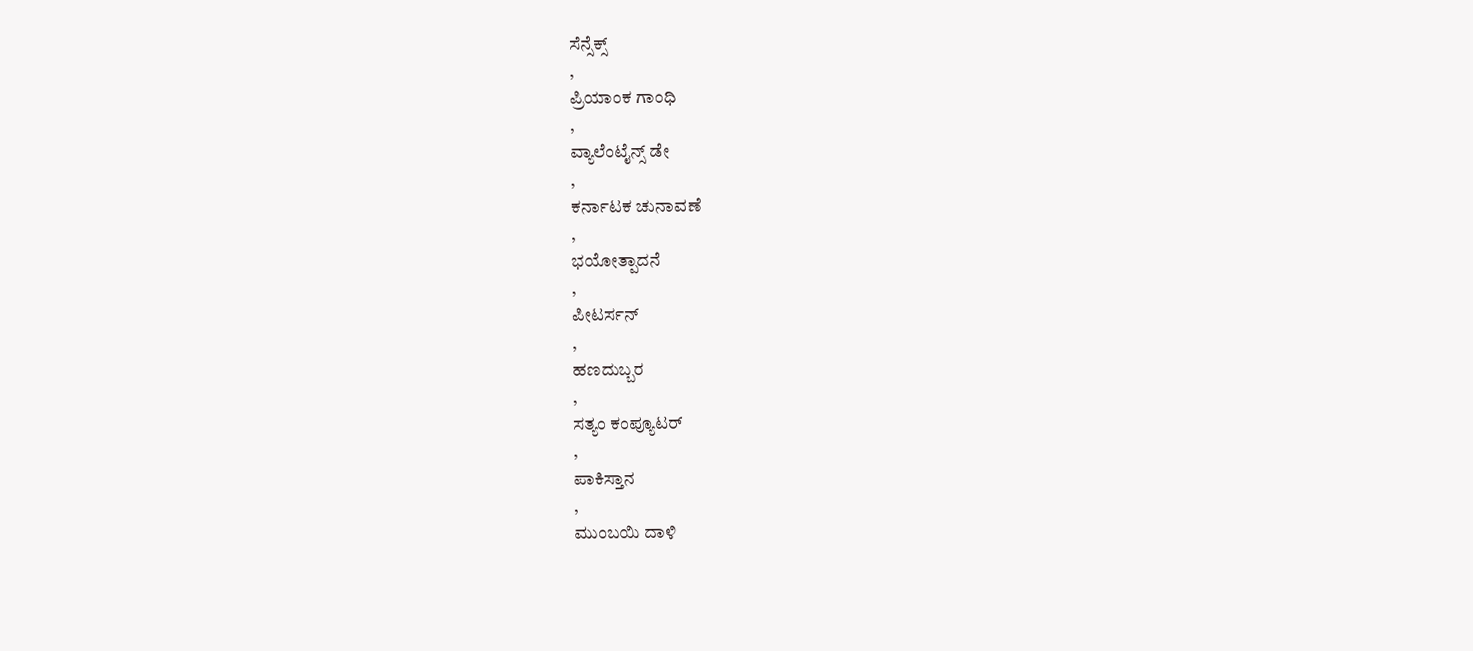ಸೆನ್ಸೆಕ್ಸ್
,
ಪ್ರಿಯಾಂಕ ಗಾಂಧಿ
,
ವ್ಯಾಲೆಂಟೈನ್ಸ್ ಡೇ
,
ಕರ್ನಾಟಕ ಚುನಾವಣೆ
,
ಭಯೋತ್ಪಾದನೆ
,
ಪೀಟರ್ಸನ್
,
ಹಣದುಬ್ಬರ
,
ಸತ್ಯಂ ಕಂಪ್ಯೂಟರ್
,
ಪಾಕಿಸ್ತಾನ
,
ಮುಂಬಯಿ ದಾಳಿ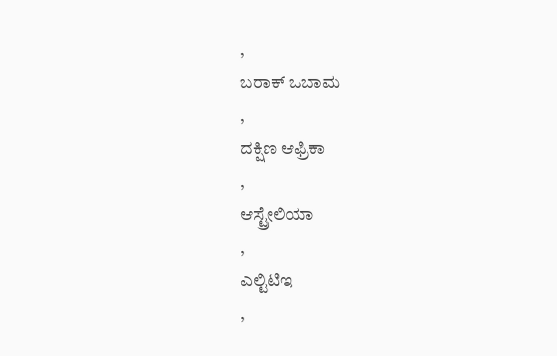,
ಬರಾಕ್ ಒಬಾಮ
,
ದಕ್ಷಿಣ ಆಫ್ರಿಕಾ
,
ಆಸ್ಟ್ರೇಲಿಯಾ
,
ಎಲ್ಟಿಟಿಇ
,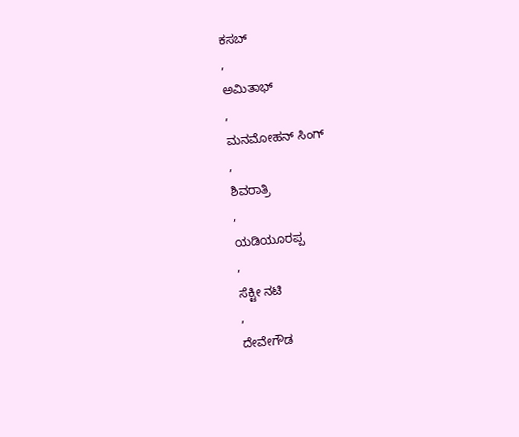ಕಸಬ್
,
ಅಮಿತಾಭ್
,
ಮನಮೋಹನ್ ಸಿಂಗ್
,
ಶಿವರಾತ್ರಿ
,
ಯಡಿಯೂರಪ್ಪ
,
ಸೆಕ್ಟೀ ನಟಿ
,
ದೇವೇಗೌಡ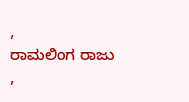,
ರಾಮಲಿಂಗ ರಾಜು
,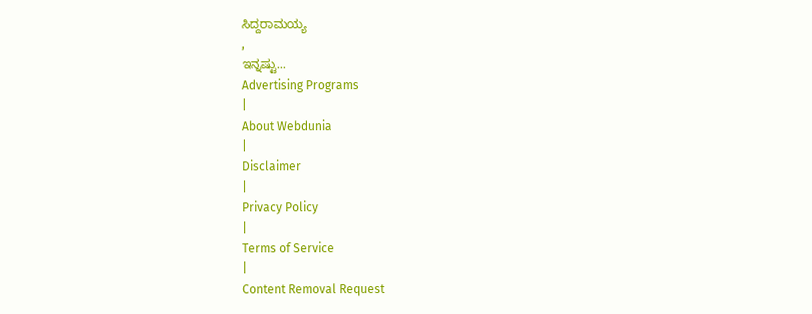ಸಿದ್ದರಾಮಯ್ಯ
,
ಇನ್ನಷ್ಟು...
Advertising Programs
|
About Webdunia
|
Disclaimer
|
Privacy Policy
|
Terms of Service
|
Content Removal Request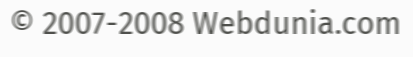© 2007-2008 Webdunia.com